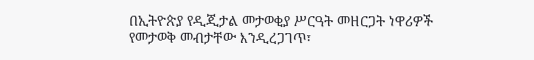በኢትዮጵያ የዲጂታል መታወቂያ ሥርዓት መዘርጋት ነዋሪዎች የመታወቅ መብታቸው እንዲረጋገጥ፣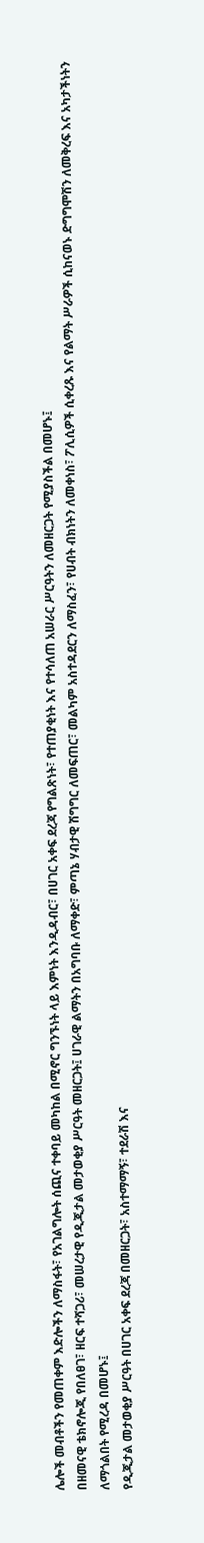ሌሎች መብቶችን የመጠቀም እድሎችን ለማስፋት፣ የአገልግሎት ሰጪና ተቀባይ መካከል በሚኖር ግንኙነት ላይ እምነት እንዲዳብር፣ በሀገር አቀፍ ደረጃ የግልጽነት፣ የተጠያቂነት እና የተሳለጠ አሠራር ሥርዓትን ለመዘርጋት የሚያስችል በመሆኑ፤
በዘመናዊ ቴክኖሎጂ የበለፀገ፣ ዘርፍ ተሻጋሪ፣ መሠረታዊ የዲጂታል መታወቂያ ሥርዓት መዘርጋት፤ ሀገራዊ ልማትን በአግባቡ ለማቀድ፣ ምጣኔ ሃብታዊ ሽግግር ለመፍጠር፣ መልካም አስተዳደርን ለማስፈን፣ የሀብት ብክነትን ለመቀነስ፣ ፖሊሲዎች ሲቀረጹ እና የልማት ሥራዎች ሲከናወኑ ድግግሞሽን ለመቅረፍ እና አካታችነትን ለማጎልበት የሚረዳ በመሆኑ፤
የዲጂታል መታወቂያ ሥርዓት በሀገር አቀፍ ደረጃ በመዘርጋት፣ አስተማማኝ፣ ተደራሽ እና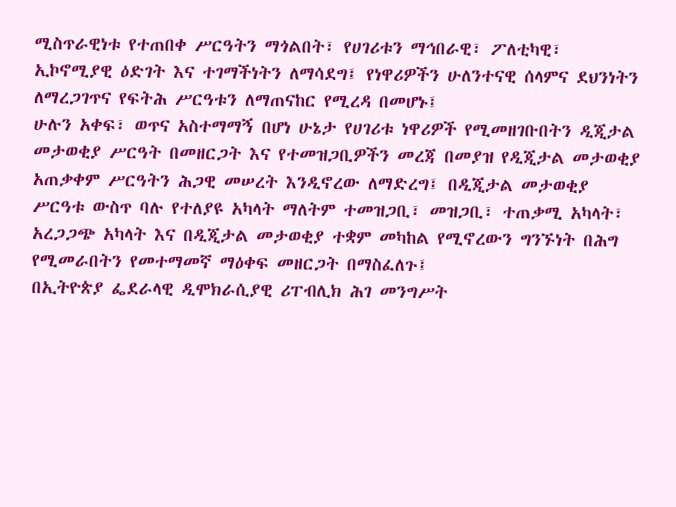ሚስጥራዊነቱ የተጠበቀ ሥርዓትን ማጎልበት፣ የሀገሪቱን ማኅበራዊ፣ ፖለቲካዊ፣ ኢኮኖሚያዊ ዕድገት እና ተገማችነትን ለማሳደግ፤ የነዋሪዎችን ሁለንተናዊ ሰላምና ደህንነትን ለማረጋገጥና የፍትሕ ሥርዓቱን ለማጠናከር የሚረዳ በመሆኑ፤
ሁሉን አቀፍ፣ ወጥና አስተማማኝ በሆነ ሁኔታ የሀገሪቱ ነዋሪዎች የሚመዘገቡበትን ዲጂታል መታወቂያ ሥርዓት በመዘርጋት እና የተመዝጋቢዎችን መረጃ በመያዝ የዲጂታል መታወቂያ አጠቃቀም ሥርዓትን ሕጋዊ መሠረት እንዲኖረው ለማድረግ፤ በዲጂታል መታወቂያ ሥርዓቱ ውስጥ ባሉ የተለያዩ አካላት ማለትም ተመዝጋቢ፣ መዝጋቢ፣ ተጠቃሚ አካላት፣ አረጋጋጭ አካላት እና በዲጂታል መታወቂያ ተቋም መካከል የሚኖረውን ግንኙነት በሕግ የሚመራበትን የመተማመኛ ማዕቀፍ መዘርጋት በማስፈለጉ፤
በኢትዮጵያ ፌደራላዊ ዲሞክራሲያዊ ሪፐብሊክ ሕገ መንግሥት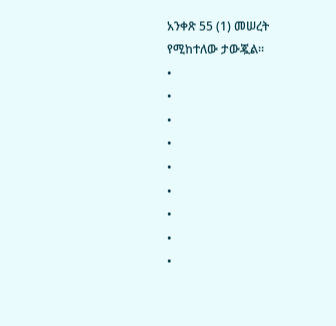አንቀጽ 55 (1) መሠረት የሚከተለው ታውጇል።
•
•
•
•
•
•
•
•
•